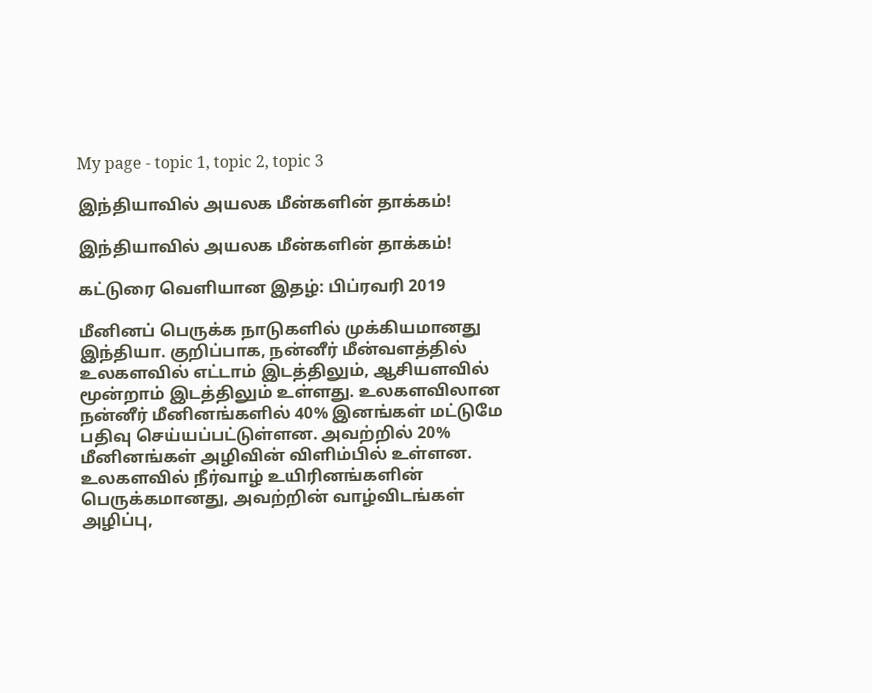My page - topic 1, topic 2, topic 3

இந்தியாவில் அயலக மீன்களின் தாக்கம்!

இந்தியாவில் அயலக மீன்களின் தாக்கம்!

கட்டுரை வெளியான இதழ்: பிப்ரவரி 2019

மீனினப் பெருக்க நாடுகளில் முக்கியமானது இந்தியா. குறிப்பாக, நன்னீர் மீன்வளத்தில் உலகளவில் எட்டாம் இடத்திலும், ஆசியளவில் மூன்றாம் இடத்திலும் உள்ளது. உலகளவிலான நன்னீர் மீனினங்களில் 40% இனங்கள் மட்டுமே பதிவு செய்யப்பட்டுள்ளன. அவற்றில் 20% மீனினங்கள் அழிவின் விளிம்பில் உள்ளன. உலகளவில் நீர்வாழ் உயிரினங்களின் பெருக்கமானது, அவற்றின் வாழ்விடங்கள் அழிப்பு,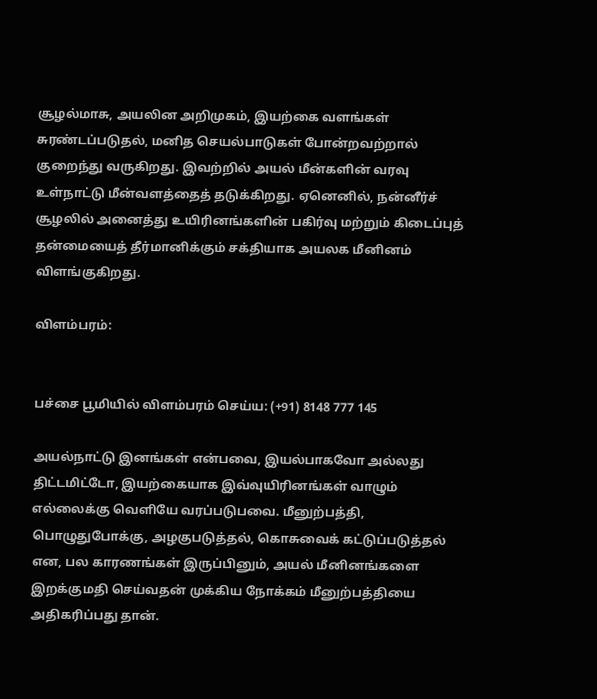சூழல்மாசு, அயலின அறிமுகம், இயற்கை வளங்கள் சுரண்டப்படுதல், மனித செயல்பாடுகள் போன்றவற்றால் குறைந்து வருகிறது. இவற்றில் அயல் மீன்களின் வரவு உள்நாட்டு மீன்வளத்தைத் தடுக்கிறது. ஏனெனில், நன்னீர்ச் சூழலில் அனைத்து உயிரினங்களின் பகிர்வு மற்றும் கிடைப்புத் தன்மையைத் தீர்மானிக்கும் சக்தியாக அயலக மீனினம் விளங்குகிறது.

விளம்பரம்:


பச்சை பூமியில் விளம்பரம் செய்ய: (+91) 8148 777 145

அயல்நாட்டு இனங்கள் என்பவை, இயல்பாகவோ அல்லது திட்டமிட்டோ, இயற்கையாக இவ்வுயிரினங்கள் வாழும் எல்லைக்கு வெளியே வரப்படுபவை. மீனுற்பத்தி, பொழுதுபோக்கு, அழகுபடுத்தல், கொசுவைக் கட்டுப்படுத்தல் என, பல காரணங்கள் இருப்பினும், அயல் மீனினங்களை இறக்குமதி செய்வதன் முக்கிய நோக்கம் மீனுற்பத்தியை அதிகரிப்பது தான்.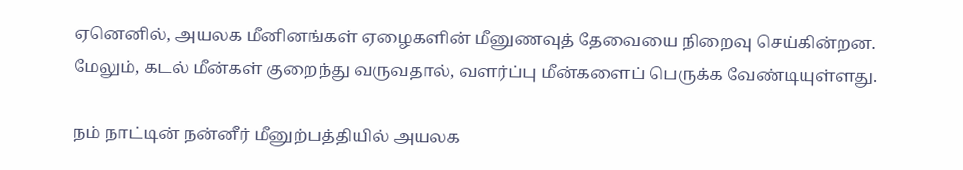ஏனெனில், அயலக மீனினங்கள் ஏழைகளின் மீனுணவுத் தேவையை நிறைவு செய்கின்றன. மேலும், கடல் மீன்கள் குறைந்து வருவதால், வளர்ப்பு மீன்களைப் பெருக்க வேண்டியுள்ளது.

நம் நாட்டின் நன்னீர் மீனுற்பத்தியில் அயலக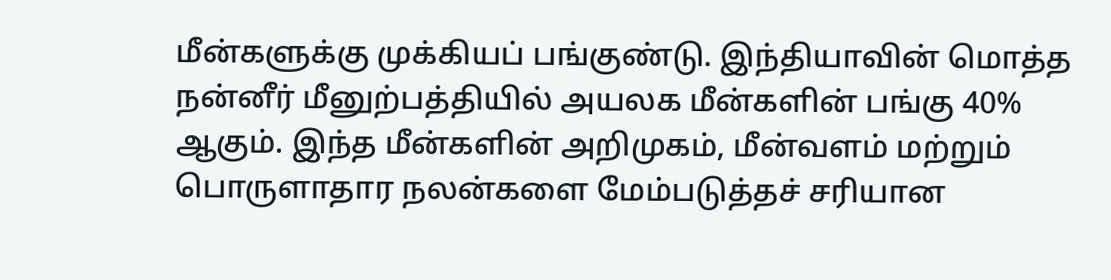மீன்களுக்கு முக்கியப் பங்குண்டு. இந்தியாவின் மொத்த நன்னீர் மீனுற்பத்தியில் அயலக மீன்களின் பங்கு 40% ஆகும். இந்த மீன்களின் அறிமுகம், மீன்வளம் மற்றும் பொருளாதார நலன்களை மேம்படுத்தச் சரியான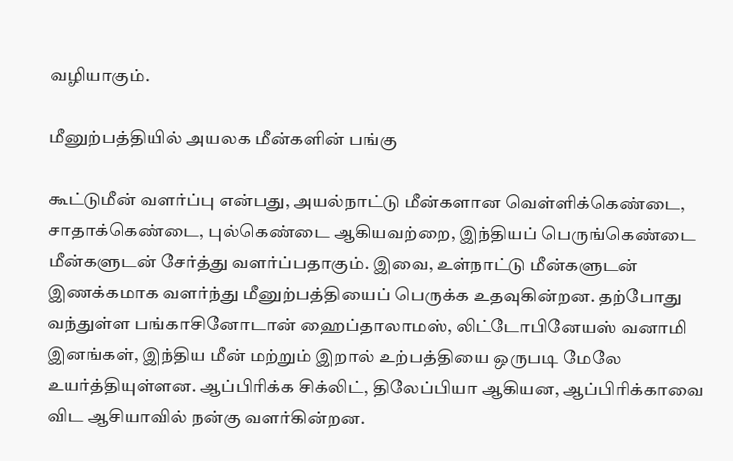வழியாகும்.

மீனுற்பத்தியில் அயலக மீன்களின் பங்கு

கூட்டுமீன் வளர்ப்பு என்பது, அயல்நாட்டு மீன்களான வெள்ளிக்கெண்டை, சாதாக்கெண்டை, புல்கெண்டை ஆகியவற்றை, இந்தியப் பெருங்கெண்டை மீன்களுடன் சேர்த்து வளர்ப்பதாகும். இவை, உள்நாட்டு மீன்களுடன் இணக்கமாக வளர்ந்து மீனுற்பத்தியைப் பெருக்க உதவுகின்றன. தற்போது வந்துள்ள பங்காசினோடான் ஹைப்தாலாமஸ், லிட்டோபினேயஸ் வனாமி இனங்கள், இந்திய மீன் மற்றும் இறால் உற்பத்தியை ஒருபடி மேலே உயர்த்தியுள்ளன. ஆப்பிரிக்க சிக்லிட், திலேப்பியா ஆகியன, ஆப்பிரிக்காவை விட ஆசியாவில் நன்கு வளர்கின்றன.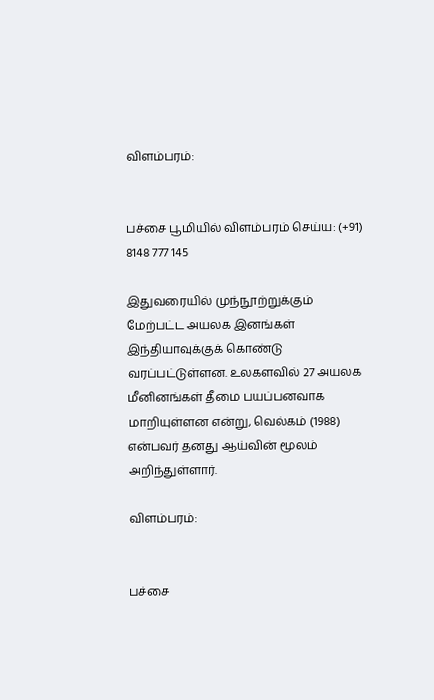விளம்பரம்:


பச்சை பூமியில் விளம்பரம் செய்ய: (+91) 8148 777 145

இதுவரையில் முந்நூற்றுக்கும் மேற்பட்ட அயலக இனங்கள் இந்தியாவுக்குக் கொண்டு வரப்பட்டுள்ளன. உலகளவில் 27 அயலக மீனினங்கள் தீமை பயப்பனவாக மாறியுள்ளன என்று, வெல்கம் (1988) என்பவர் தனது ஆய்வின் மூலம் அறிந்துள்ளார்.

விளம்பரம்:


பச்சை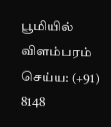பூமியில் விளம்பரம் செய்ய: (+91) 8148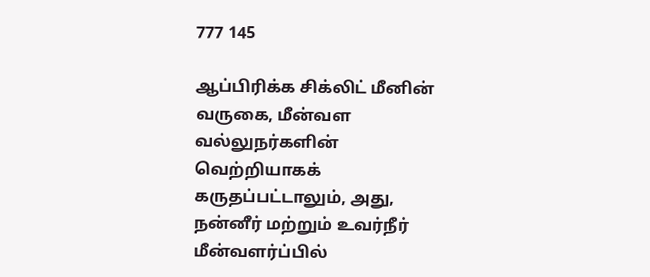777 145

ஆப்பிரிக்க சிக்லிட் மீனின் வருகை, மீன்வள வல்லுநர்களின் வெற்றியாகக் கருதப்பட்டாலும், அது, நன்னீர் மற்றும் உவர்நீர் மீன்வளர்ப்பில்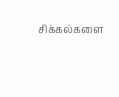சிக்கல்களை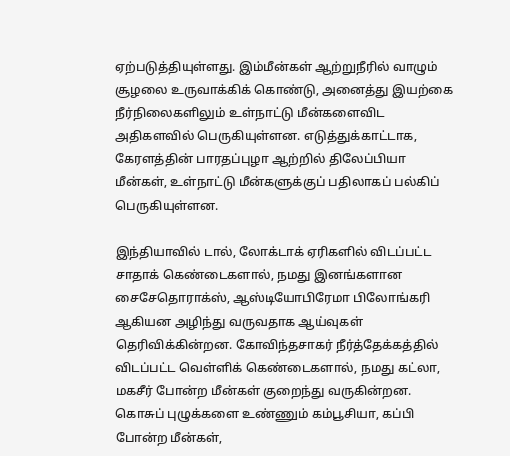ஏற்படுத்தியுள்ளது. இம்மீன்கள் ஆற்றுநீரில் வாழும் சூழலை உருவாக்கிக் கொண்டு, அனைத்து இயற்கை நீர்நிலைகளிலும் உள்நாட்டு மீன்களைவிட அதிகளவில் பெருகியுள்ளன. எடுத்துக்காட்டாக, கேரளத்தின் பாரதப்புழா ஆற்றில் திலேப்பியா மீன்கள், உள்நாட்டு மீன்களுக்குப் பதிலாகப் பல்கிப் பெருகியுள்ளன.

இந்தியாவில் டால், லோக்டாக் ஏரிகளில் விடப்பட்ட சாதாக் கெண்டைகளால், நமது இனங்களான சைசேதொராக்ஸ், ஆஸ்டியோபிரேமா பிலோங்கரி ஆகியன அழிந்து வருவதாக ஆய்வுகள் தெரிவிக்கின்றன. கோவிந்தசாகர் நீர்த்தேக்கத்தில் விடப்பட்ட வெள்ளிக் கெண்டைகளால், நமது கட்லா, மகசீர் போன்ற மீன்கள் குறைந்து வருகின்றன. கொசுப் புழுக்களை உண்ணும் கம்பூசியா, கப்பி போன்ற மீன்கள்,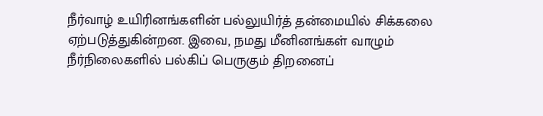நீர்வாழ் உயிரினங்களின் பல்லுயிர்த் தன்மையில் சிக்கலை ஏற்படுத்துகின்றன. இவை, நமது மீனினங்கள் வாழும் நீர்நிலைகளில் பல்கிப் பெருகும் திறனைப்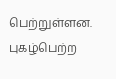பெற்றுள்ளன. புகழ்பெற்ற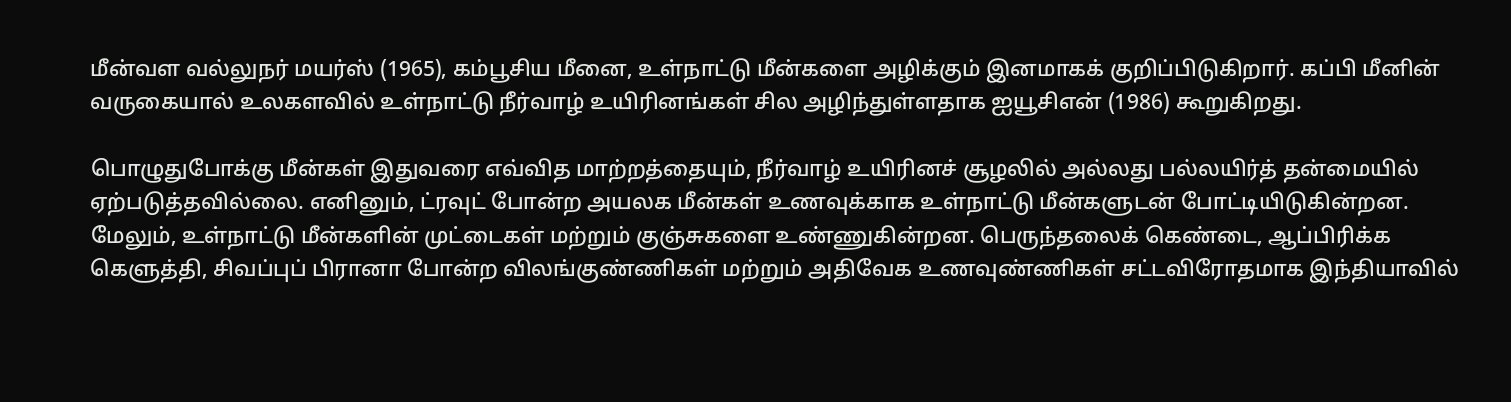மீன்வள வல்லுநர் மயர்ஸ் (1965), கம்பூசிய மீனை, உள்நாட்டு மீன்களை அழிக்கும் இனமாகக் குறிப்பிடுகிறார். கப்பி மீனின் வருகையால் உலகளவில் உள்நாட்டு நீர்வாழ் உயிரினங்கள் சில அழிந்துள்ளதாக ஐயூசிஎன் (1986) கூறுகிறது.

பொழுதுபோக்கு மீன்கள் இதுவரை எவ்வித மாற்றத்தையும், நீர்வாழ் உயிரினச் சூழலில் அல்லது பல்லயிர்த் தன்மையில் ஏற்படுத்தவில்லை. எனினும், ட்ரவுட் போன்ற அயலக மீன்கள் உணவுக்காக உள்நாட்டு மீன்களுடன் போட்டியிடுகின்றன. மேலும், உள்நாட்டு மீன்களின் முட்டைகள் மற்றும் குஞ்சுகளை உண்ணுகின்றன. பெருந்தலைக் கெண்டை, ஆப்பிரிக்க கெளுத்தி, சிவப்புப் பிரானா போன்ற விலங்குண்ணிகள் மற்றும் அதிவேக உணவுண்ணிகள் சட்டவிரோதமாக இந்தியாவில்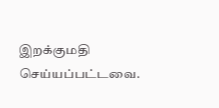இறக்குமதி செய்யப்பட்டவை.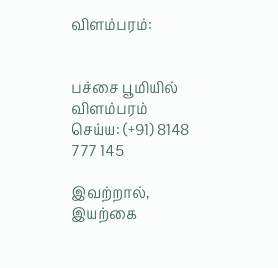விளம்பரம்:


பச்சை பூமியில் விளம்பரம் செய்ய: (+91) 8148 777 145

இவற்றால், இயற்கை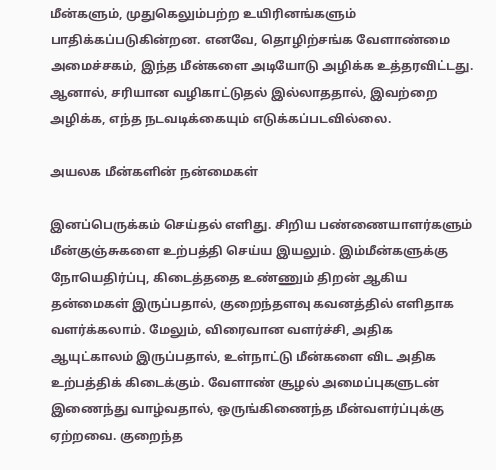மீன்களும், முதுகெலும்பற்ற உயிரினங்களும் பாதிக்கப்படுகின்றன. எனவே, தொழிற்சங்க வேளாண்மை அமைச்சகம், இந்த மீன்களை அடியோடு அழிக்க உத்தரவிட்டது. ஆனால், சரியான வழிகாட்டுதல் இல்லாததால், இவற்றை அழிக்க, எந்த நடவடிக்கையும் எடுக்கப்படவில்லை.

அயலக மீன்களின் நன்மைகள்

இனப்பெருக்கம் செய்தல் எளிது. சிறிய பண்ணையாளர்களும் மீன்குஞ்சுகளை உற்பத்தி செய்ய இயலும். இம்மீன்களுக்கு நோயெதிர்ப்பு, கிடைத்ததை உண்ணும் திறன் ஆகிய தன்மைகள் இருப்பதால், குறைந்தளவு கவனத்தில் எளிதாக வளர்க்கலாம். மேலும், விரைவான வளர்ச்சி, அதிக ஆயுட்காலம் இருப்பதால், உள்நாட்டு மீன்களை விட அதிக உற்பத்திக் கிடைக்கும். வேளாண் சூழல் அமைப்புகளுடன் இணைந்து வாழ்வதால், ஒருங்கிணைந்த மீன்வளர்ப்புக்கு ஏற்றவை. குறைந்த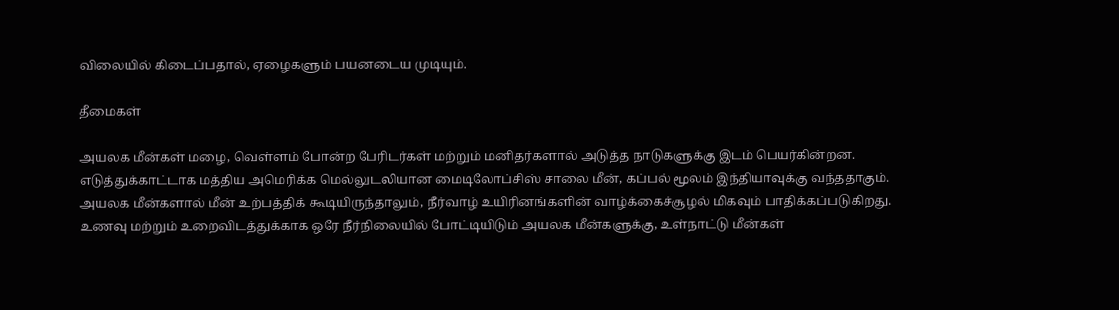விலையில் கிடைப்பதால், ஏழைகளும் பயனடைய முடியும்.

தீமைகள்

அயலக மீன்கள் மழை, வெள்ளம் போன்ற பேரிடர்கள் மற்றும் மனிதர்களால் அடுத்த நாடுகளுக்கு இடம் பெயர்கின்றன. எடுத்துக்காட்டாக மத்திய அமெரிக்க மெல்லுடலியான மைடிலோப்சிஸ் சாலை மீன், கப்பல் மூலம் இந்தியாவுக்கு வந்ததாகும். அயலக மீன்களால் மீன் உற்பத்திக் கூடியிருந்தாலும், நீர்வாழ் உயிரினங்களின் வாழ்க்கைச்சூழல் மிகவும் பாதிக்கப்படுகிறது. உணவு மற்றும் உறைவிடத்துக்காக ஒரே நீர்நிலையில் போட்டியிடும் அயலக மீன்களுக்கு, உள்நாட்டு மீன்கள்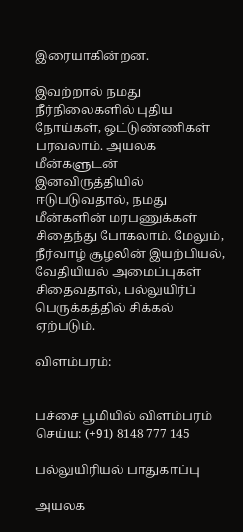இரையாகின்றன.

இவற்றால் நமது நீர்நிலைகளில் புதிய நோய்கள், ஒட்டுண்ணிகள் பரவலாம். அயலக மீன்களுடன் இனவிருத்தியில் ஈடுபடுவதால், நமது மீன்களின் மரபணுக்கள் சிதைந்து போகலாம். மேலும், நீர்வாழ் சூழலின் இயற்பியல், வேதியியல் அமைப்புகள் சிதைவதால், பல்லுயிர்ப் பெருக்கத்தில் சிக்கல் ஏற்படும்.

விளம்பரம்:


பச்சை பூமியில் விளம்பரம் செய்ய: (+91) 8148 777 145

பல்லுயிரியல் பாதுகாப்பு

அயலக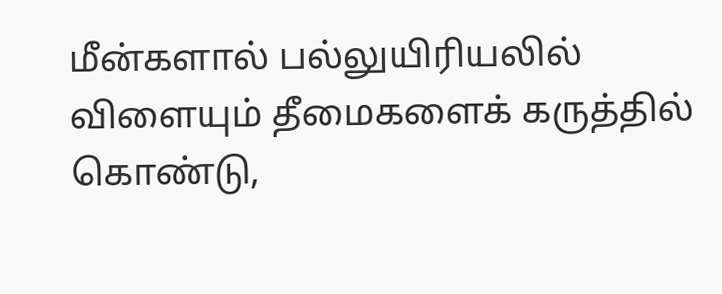மீன்களால் பல்லுயிரியலில் விளையும் தீமைகளைக் கருத்தில் கொண்டு,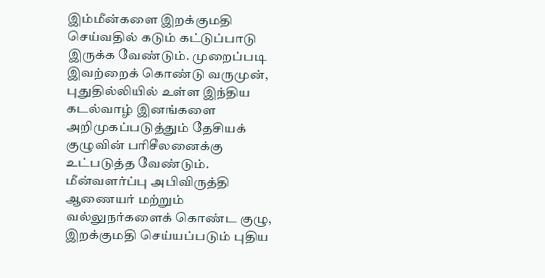இம்மீன்களை இறக்குமதி செய்வதில் கடும் கட்டுப்பாடு இருக்க வேண்டும். முறைப்படி இவற்றைக் கொண்டு வருமுன், புதுதில்லியில் உள்ள இந்திய கடல்வாழ் இனங்களை அறிமுகப்படுத்தும் தேசியக் குழுவின் பரிசீலனைக்கு உட்படுத்த வேண்டும். மீன்வளர்ப்பு அபிவிருத்தி ஆணையர் மற்றும் வல்லுநர்களைக் கொண்ட குழு, இறக்குமதி செய்யப்படும் புதிய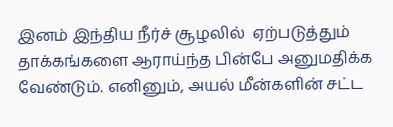இனம் இந்திய நீர்ச் சூழலில்  ஏற்படுத்தும் தாக்கங்களை ஆராய்ந்த பின்பே அனுமதிக்க வேண்டும். எனினும், அயல் மீன்களின் சட்ட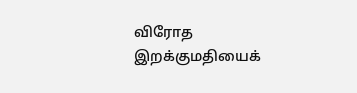விரோத இறக்குமதியைக்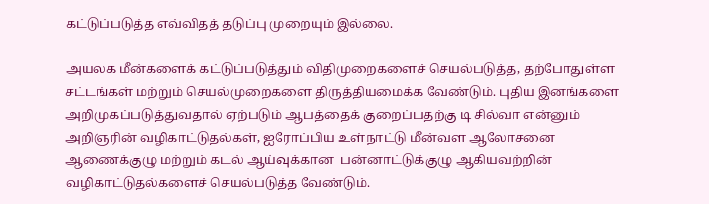கட்டுப்படுத்த எவ்விதத் தடுப்பு முறையும் இல்லை.

அயலக மீன்களைக் கட்டுப்படுத்தும் விதிமுறைகளைச் செயல்படுத்த, தற்போதுள்ள சட்டங்கள் மற்றும் செயல்முறைகளை திருத்தியமைக்க வேண்டும். புதிய இனங்களை அறிமுகப்படுத்துவதால் ஏற்படும் ஆபத்தைக் குறைப்பதற்கு டி சில்வா என்னும் அறிஞரின் வழிகாட்டுதல்கள், ஐரோப்பிய உள்நாட்டு மீன்வள ஆலோசனை ஆணைக்குழு மற்றும் கடல் ஆய்வுக்கான  பன்னாட்டுக்குழு ஆகியவற்றின் வழிகாட்டுதல்களைச் செயல்படுத்த வேண்டும்.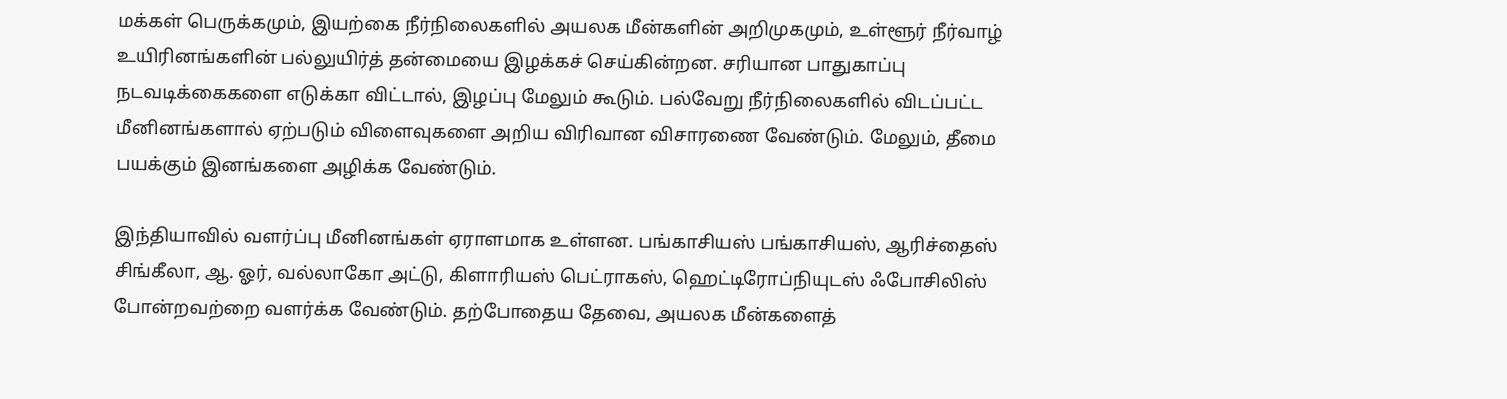மக்கள் பெருக்கமும், இயற்கை நீர்நிலைகளில் அயலக மீன்களின் அறிமுகமும், உள்ளூர் நீர்வாழ் உயிரினங்களின் பல்லுயிர்த் தன்மையை இழக்கச் செய்கின்றன. சரியான பாதுகாப்பு நடவடிக்கைகளை எடுக்கா விட்டால், இழப்பு மேலும் கூடும். பல்வேறு நீர்நிலைகளில் விடப்பட்ட மீனினங்களால் ஏற்படும் விளைவுகளை அறிய விரிவான விசாரணை வேண்டும். மேலும், தீமை பயக்கும் இனங்களை அழிக்க வேண்டும்.

இந்தியாவில் வளர்ப்பு மீனினங்கள் ஏராளமாக உள்ளன. பங்காசியஸ் பங்காசியஸ், ஆரிச்தைஸ் சிங்கீலா, ஆ. ஓர், வல்லாகோ அட்டு, கிளாரியஸ் பெட்ராகஸ், ஹெட்டிரோப்நியுடஸ் ஃபோசிலிஸ் போன்றவற்றை வளர்க்க வேண்டும். தற்போதைய தேவை, அயலக மீன்களைத்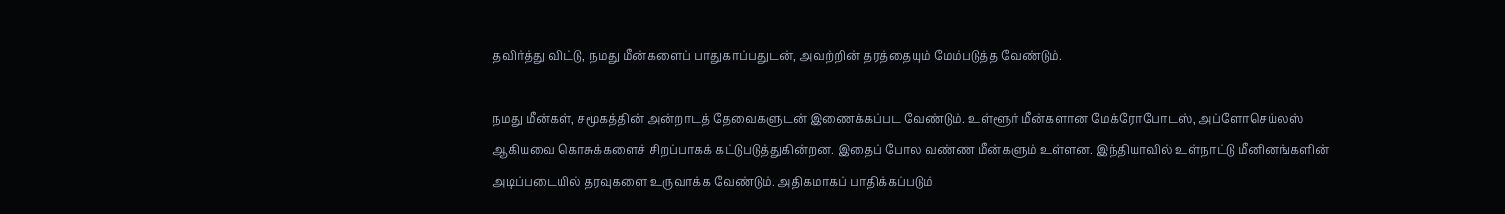தவிர்த்து விட்டு, நமது மீன்களைப் பாதுகாப்பதுடன், அவற்றின் தரத்தையும் மேம்படுத்த வேண்டும்.

நமது மீன்கள், சமூகத்தின் அன்றாடத் தேவைகளுடன் இணைக்கப்பட வேண்டும். உள்ளூர் மீன்களான மேக்ரோபோடஸ், அப்ளோசெய்லஸ் ஆகியவை கொசுக்களைச் சிறப்பாகக் கட்டுபடுத்துகின்றன. இதைப் போல வண்ண மீன்களும் உள்ளன. இந்தியாவில் உள்நாட்டு மீனினங்களின் அடிப்படையில் தரவுகளை உருவாக்க வேண்டும். அதிகமாகப் பாதிக்கப்படும்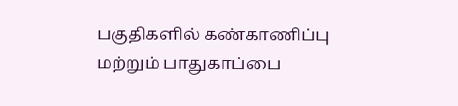பகுதிகளில் கண்காணிப்பு மற்றும் பாதுகாப்பை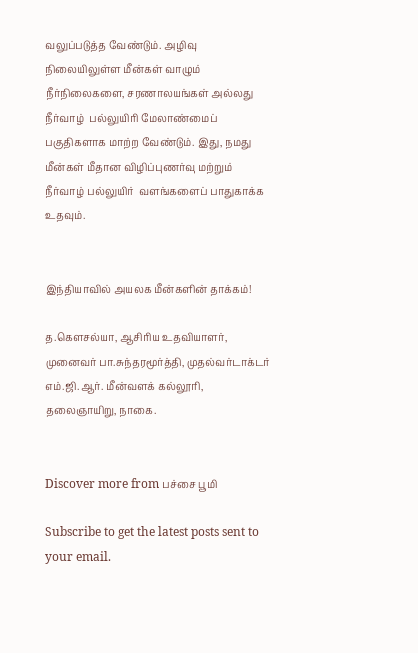வலுப்படுத்த வேண்டும். அழிவு நிலையிலுள்ள மீன்கள் வாழும் நீர்நிலைகளை, சரணாலயங்கள் அல்லது நீர்வாழ்  பல்லுயிரி மேலாண்மைப் பகுதிகளாக மாற்ற வேண்டும். இது, நமது மீன்கள் மீதான விழிப்புணர்வு மற்றும் நீர்வாழ் பல்லுயிர்  வளங்களைப் பாதுகாக்க உதவும்.


இந்தியாவில் அயலக மீன்களின் தாக்கம்!

த.கௌசல்யா, ஆசிரிய உதவியாளர், முனைவர் பா.சுந்தரமூர்த்தி, முதல்வர்டாக்டர் எம்.ஜி.ஆர். மீன்வளக் கல்லூரி, தலைஞாயிறு, நாகை.


Discover more from பச்சை பூமி

Subscribe to get the latest posts sent to your email.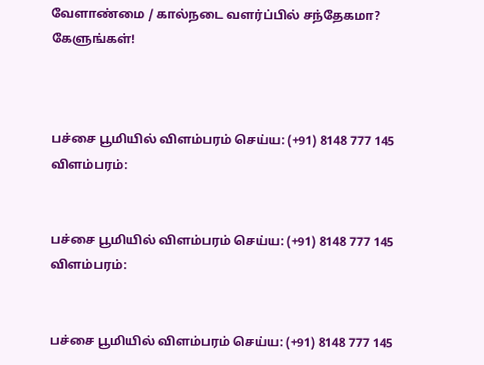வேளாண்மை / கால்நடை வளர்ப்பில் சந்தேகமா? கேளுங்கள்!



பச்சை பூமியில் விளம்பரம் செய்ய: (+91) 8148 777 145
விளம்பரம்:


பச்சை பூமியில் விளம்பரம் செய்ய: (+91) 8148 777 145
விளம்பரம்:


பச்சை பூமியில் விளம்பரம் செய்ய: (+91) 8148 777 145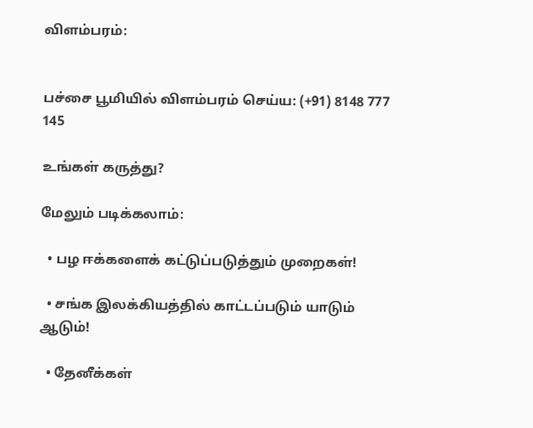விளம்பரம்:


பச்சை பூமியில் விளம்பரம் செய்ய: (+91) 8148 777 145

உங்கள் கருத்து?

மேலும் படிக்கலாம்:

  • பழ ஈக்களைக் கட்டுப்படுத்தும் முறைகள்!

  • சங்க இலக்கியத்தில் காட்டப்படும் யாடும் ஆடும்!

  • தேனீக்கள்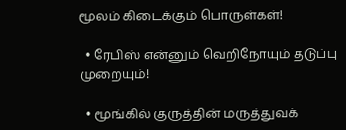மூலம் கிடைக்கும் பொருள்கள்!

  • ரேபிஸ் என்னும் வெறிநோயும் தடுப்பு முறையும்!

  • மூங்கில் குருத்தின் மருத்துவக்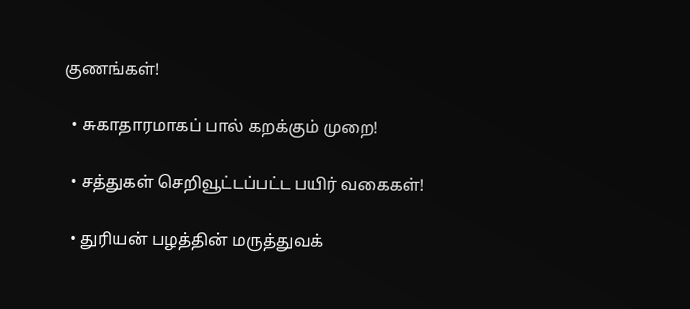குணங்கள்!

  • சுகாதாரமாகப் பால் கறக்கும் முறை!

  • சத்துகள் செறிவூட்டப்பட்ட பயிர் வகைகள்!

  • துரியன் பழத்தின் மருத்துவக்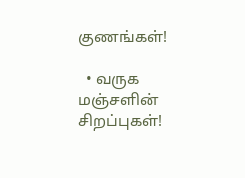குணங்கள்!

  • வருக மஞ்சளின் சிறப்புகள்!